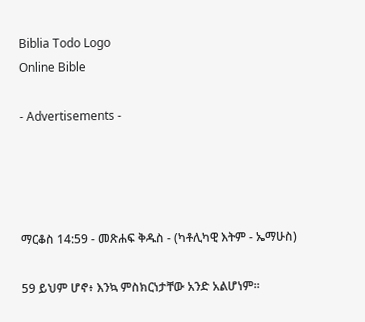Biblia Todo Logo
Online Bible

- Advertisements -




ማርቆስ 14:59 - መጽሐፍ ቅዱስ - (ካቶሊካዊ እትም - ኤማሁስ)

59 ይህም ሆኖ፥ እንኳ ምስክርነታቸው አንድ አልሆነም።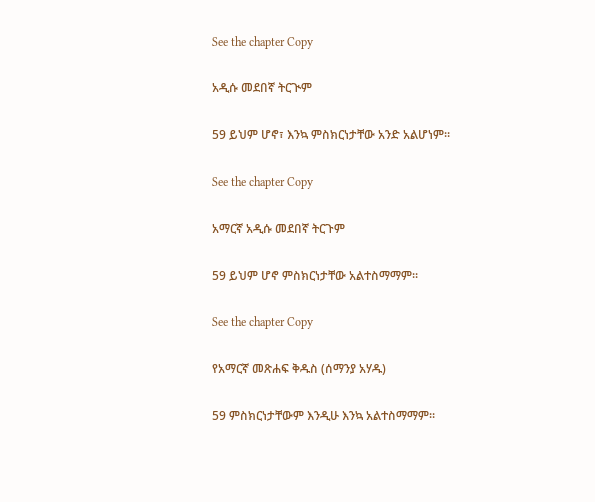See the chapter Copy

አዲሱ መደበኛ ትርጒም

59 ይህም ሆኖ፣ እንኳ ምስክርነታቸው አንድ አልሆነም።

See the chapter Copy

አማርኛ አዲሱ መደበኛ ትርጉም

59 ይህም ሆኖ ምስክርነታቸው አልተስማማም።

See the chapter Copy

የአማርኛ መጽሐፍ ቅዱስ (ሰማንያ አሃዱ)

59 ምስክርነታቸውም እንዲሁ እንኳ አልተስማማም።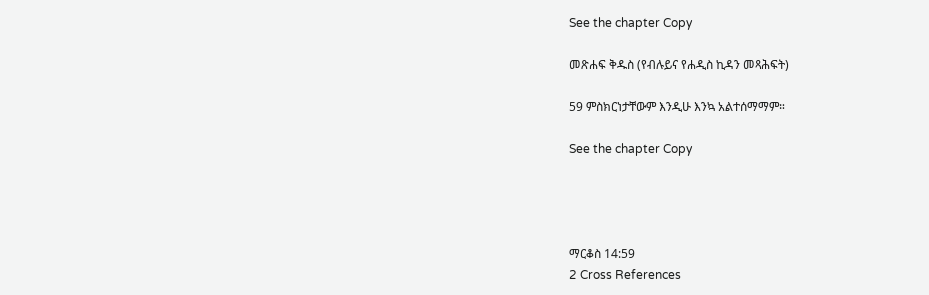See the chapter Copy

መጽሐፍ ቅዱስ (የብሉይና የሐዲስ ኪዳን መጻሕፍት)

59 ምስክርነታቸውም እንዲሁ እንኳ አልተሰማማም።

See the chapter Copy




ማርቆስ 14:59
2 Cross References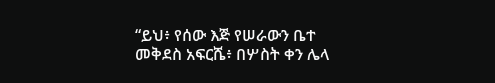“ይህ፥ የሰው እጅ የሠራውን ቤተ መቅደስ አፍርሼ፥ በሦስት ቀን ሌላ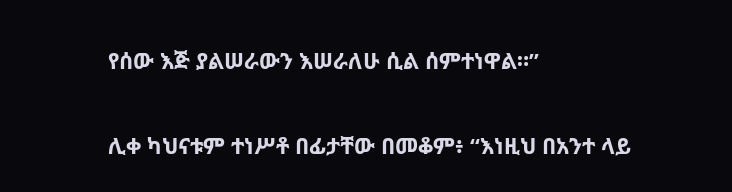የሰው እጅ ያልሠራውን እሠራለሁ ሲል ሰምተነዋል።”


ሊቀ ካህናቱም ተነሥቶ በፊታቸው በመቆም፥ “እነዚህ በአንተ ላይ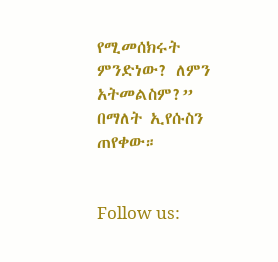የሚመሰክሩት ምንድነው? ለምን አትመልስም?” በማለት ኢየሱስን ጠየቀው።


Follow us: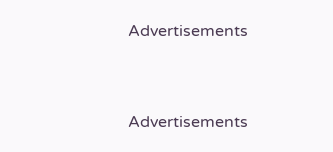Advertisements


Advertisements